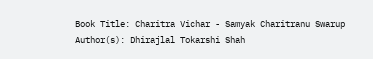Book Title: Charitra Vichar - Samyak Charitranu Swarup
Author(s): Dhirajlal Tokarshi Shah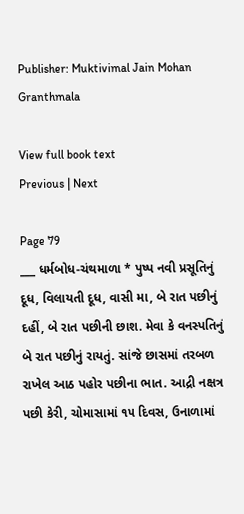Publisher: Muktivimal Jain Mohan Granthmala

View full book text
Previous | Next

Page 79
___ ધર્મબોધ-ચંથમાળા * પુષ્પ નવી પ્રસૂતિનું દૂધ, વિલાયતી દૂધ, વાસી મા, બે રાત પછીનું દહીં, બે રાત પછીની છાશ. મેવા કે વનસ્પતિનું બે રાત પછીનું રાયતું. સાંજે છાસમાં તરબળ રાખેલ આઠ પહોર પછીના ભાત. આદ્રી નક્ષત્ર પછી કેરી, ચોમાસામાં ૧૫ દિવસ, ઉનાળામાં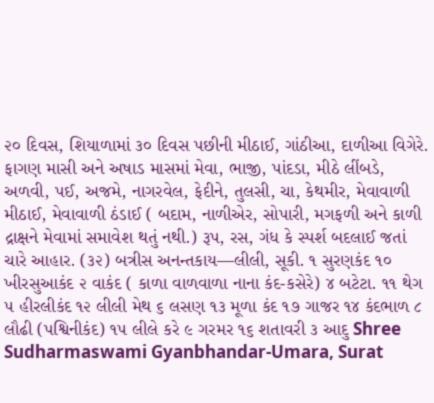૨૦ દિવસ, શિયાળામાં ૩૦ દિવસ પછીની મીઠાઈ, ગાંઠીઆ, દાળીઆ વિગેરે. ફાગણ માસી અને અષાડ માસમાં મેવા, ભાજી, પાંદડા, મીઠે લીંબડે, અળવી, પઈ, અજમે, નાગરવેલ, ફેદીને, તુલસી, ચા, કેથમીર, મેવાવાળી મીઠાઈ, મેવાવાળી ઠંડાઈ ( બદામ, નાળીએર, સોપારી, મગફળી અને કાળી દ્રાક્ષને મેવામાં સમાવેશ થતું નથી.) રૂપ, રસ, ગંધ કે સ્પર્શ બદલાઈ જતાં ચારે આહાર. (૩૨) બત્રીસ અનન્તકાય—લીલી, સૂકી. ૧ સુરણકંદ ૧૦ ખીરસુઆકંદ ૨ વાકંદ ( કાળા વાળવાળા નાના કંદ-કસેરે) ૪ બટેટા. ૧૧ થેગ ૫ હીરલીકંદ ૧૨ લીલી મેથ ૬ લસણ ૧૩ મૂળા કંદ ૧૭ ગાજર ૧૪ કંદભાળ ૮ લૌઢી (પશ્વિનીકંદ) ૧૫ લીલે કરે ૯ ગરમર ૧૬ શતાવરી ૩ આદુ Shree Sudharmaswami Gyanbhandar-Umara, Surat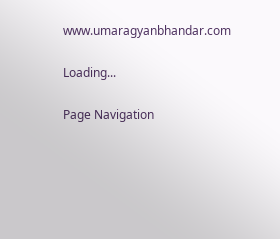www.umaragyanbhandar.com

Loading...

Page Navigation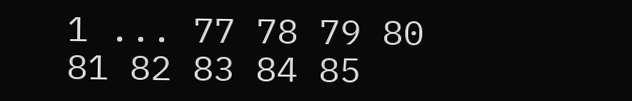1 ... 77 78 79 80 81 82 83 84 85